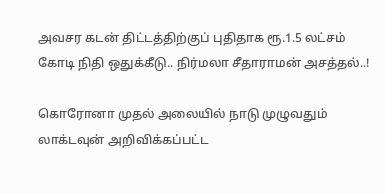அவசர கடன் திட்டத்திற்குப் புதிதாக ரூ.1.5 லட்சம் கோடி நிதி ஒதுக்கீடு.. நிர்மலா சீதாராமன் அசத்தல்..!

கொரோனா முதல் அலையில் நாடு முழுவதும் லாக்டவுன் அறிவிக்கப்பட்ட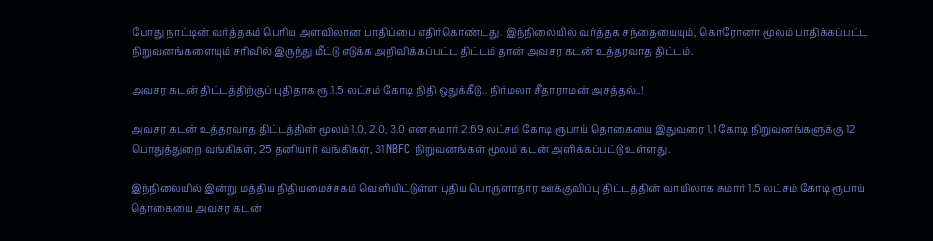போது நாட்டின் வர்த்தகம் பெரிய அளவிலான பாதிப்பை எதிர்கொண்டது. இந்நிலையில் வர்த்தக சந்தையையும், கொரோனா மூலம் பாதிக்கப்பட்ட நிறுவனங்களையும் சரிவில் இருந்து மீட்டு எடுக்க அறிவிக்கப்பட்ட திட்டம் தான் அவசர கடன் உத்தரவாத திட்டம்.

அவசர கடன் திட்டத்திற்குப் புதிதாக ரூ.1.5 லட்சம் கோடி நிதி ஒதுக்கீடு.. நிர்மலா சீதாராமன் அசத்தல்..!

அவசர கடன் உத்தரவாத திட்டத்தின் மூலம் 1.0, 2.0, 3.0 என சுமார் 2.69 லட்சம் கோடி ரூபாய் தொகையை இதுவரை 1.1 கோடி நிறுவனங்களுக்கு 12 பொதுத்துறை வங்கிகள், 25 தனியார் வங்கிகள், 31 NBFC நிறுவனங்கள் மூலம் கடன் அளிக்கப்பட்டு உள்ளது.

இந்நிலையில் இன்று மத்திய நிதியமைச்சகம் வெளியிட்டுள்ள புதிய பொருளாதார ஊக்குவிப்பு திட்டத்தின் வாயிலாக சுமார் 1.5 லட்சம் கோடி ரூபாய் தொகையை அவசர கடன்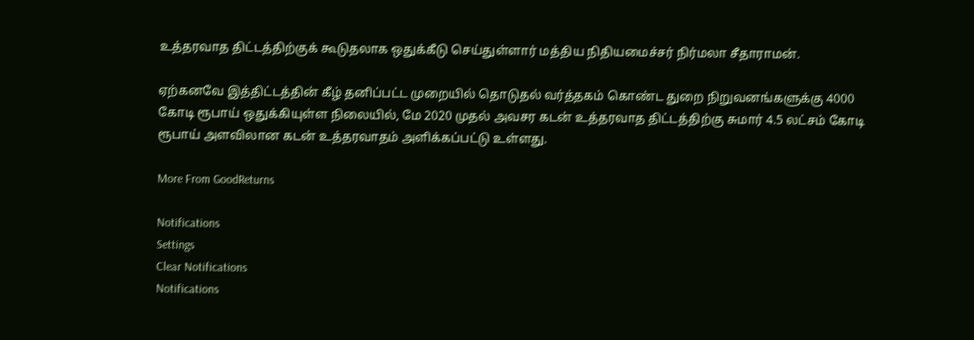உத்தரவாத திட்டத்திற்குக் கூடுதலாக ஒதுக்கீடு செய்துள்ளார் மத்திய நிதியமைச்சர் நிர்மலா சீதாராமன்.

ஏற்கனவே இத்திட்டத்தின் கீழ் தனிப்பட்ட முறையில் தொடுதல் வர்த்தகம் கொண்ட துறை நிறுவனங்களுக்கு 4000 கோடி ரூபாய் ஒதுக்கியுள்ள நிலையில், மே 2020 முதல் அவசர கடன் உத்தரவாத திட்டத்திற்கு சுமார் 4.5 லட்சம் கோடி ரூபாய் அளவிலான கடன் உத்தரவாதம் அளிக்கப்பட்டு உள்ளது.

More From GoodReturns

Notifications
Settings
Clear Notifications
Notifications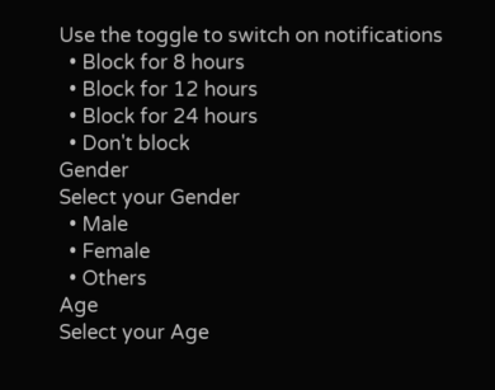Use the toggle to switch on notifications
  • Block for 8 hours
  • Block for 12 hours
  • Block for 24 hours
  • Don't block
Gender
Select your Gender
  • Male
  • Female
  • Others
Age
Select your Age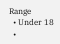Range
  • Under 18
  •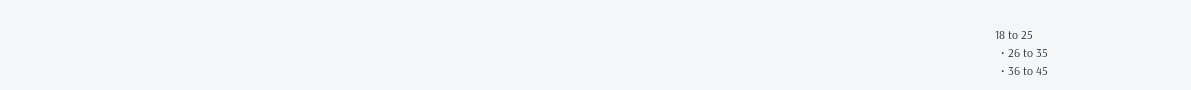18 to 25
  • 26 to 35
  • 36 to 45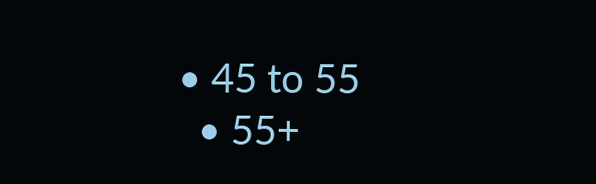• 45 to 55
  • 55+